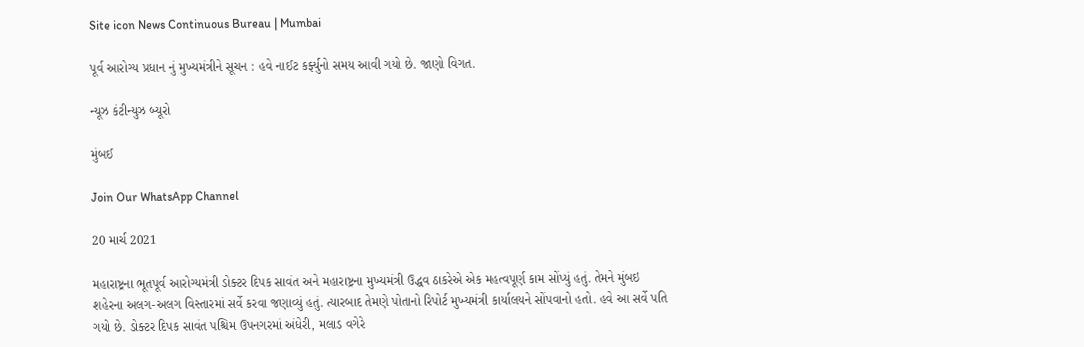Site icon News Continuous Bureau | Mumbai

પૂર્વ આરોગ્ય પ્રધાન નું મુખ્યમંત્રીને સૂચન : હવે નાઈટ કર્ફ્યુનો સમય આવી ગયો છે. જાણો વિગત.

ન્યૂઝ કંટીન્યુઝ બ્યૂરો

મુંબઈ

Join Our WhatsApp Channel

20 માર્ચ 2021

મહારાષ્ટ્રના ભૂતપૂર્વ આરોગ્યમંત્રી ડોક્ટર દિપક સાવંત અને મહારાષ્ટ્રના મુખ્યમંત્રી ઉદ્ધવ ઠાકરેએ એક મહત્વપૂર્ણ કામ સોંપ્યું હતું. તેમને મુંબઇ શહેરના અલગ-અલગ વિસ્તારમાં સર્વે કરવા જણાવ્યું હતું. ત્યારબાદ તેમણે પોતાનો રિપોર્ટ મુખ્યમંત્રી કાર્યાલયને સોંપવાનો હતો. હવે આ સર્વે પતિ ગયો છે. ડોક્ટર દિપક સાવંત પશ્ચિમ ઉપનગરમાં અંધેરી, મલાડ વગેરે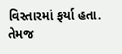વિસ્તારમાં ફર્યા હતા. તેમજ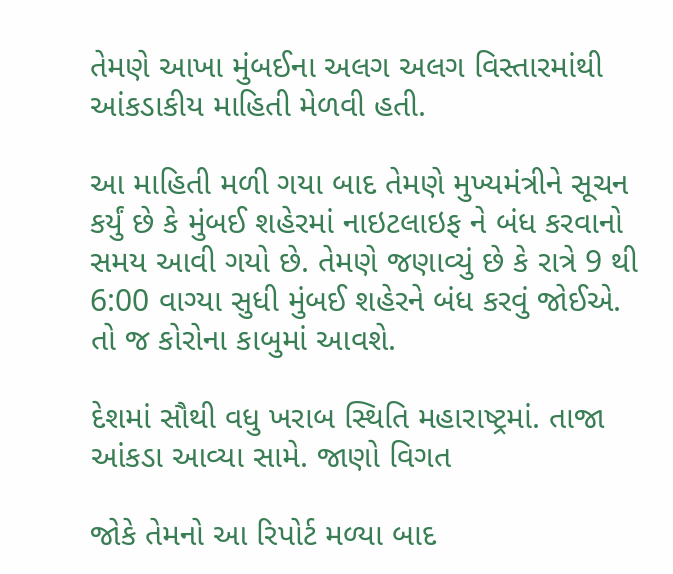તેમણે આખા મુંબઈના અલગ અલગ વિસ્તારમાંથી આંકડાકીય માહિતી મેળવી હતી.

આ માહિતી મળી ગયા બાદ તેમણે મુખ્યમંત્રીને સૂચન કર્યું છે કે મુંબઈ શહેરમાં નાઇટલાઇફ ને બંધ કરવાનો સમય આવી ગયો છે. તેમણે જણાવ્યું છે કે રાત્રે 9 થી 6:00 વાગ્યા સુધી મુંબઈ શહેરને બંધ કરવું જોઈએ. તો જ કોરોના કાબુમાં આવશે.

દેશમાં સૌથી વધુ ખરાબ સ્થિતિ મહારાષ્ટ્રમાં. તાજા આંકડા આવ્યા સામે. જાણો વિગત

જોકે તેમનો આ રિપોર્ટ મળ્યા બાદ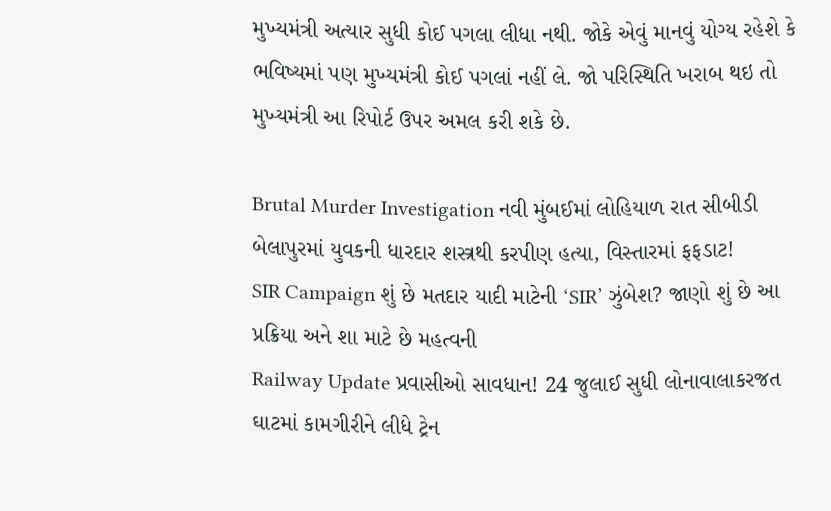મુખ્યમંત્રી અત્યાર સુધી કોઈ પગલા લીધા નથી. જોકે એવું માનવું યોગ્ય રહેશે કે ભવિષ્યમાં પણ મુખ્યમંત્રી કોઈ પગલાં નહીં લે. જો પરિસ્થિતિ ખરાબ થઇ તો મુખ્યમંત્રી આ રિપોર્ટ ઉપર અમલ કરી શકે છે.

Brutal Murder Investigation નવી મુંબઈમાં લોહિયાળ રાત સીબીડી બેલાપુરમાં યુવકની ધારદાર શસ્ત્રથી કરપીણ હત્યા, વિસ્તારમાં ફફડાટ!
SIR Campaign શું છે મતદાર યાદી માટેની ‘SIR’ ઝુંબેશ? જાણો શું છે આ પ્રક્રિયા અને શા માટે છે મહત્વની
Railway Update પ્રવાસીઓ સાવધાન! 24 જુલાઈ સુધી લોનાવાલાકરજત ઘાટમાં કામગીરીને લીધે ટ્રેન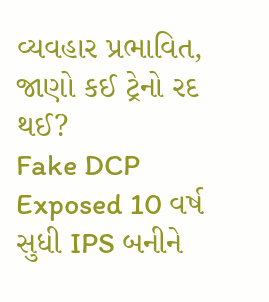વ્યવહાર પ્રભાવિત, જાણો કઈ ટ્રેનો રદ થઈ?
Fake DCP Exposed 10 વર્ષ સુધી IPS બનીને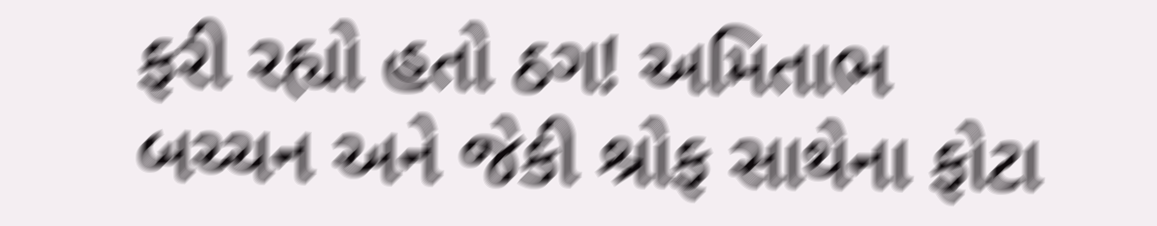ફરી રહ્યો હતો ઠગ! અમિતાભ બચ્ચન અને જેકી શ્રોફ સાથેના ફોટા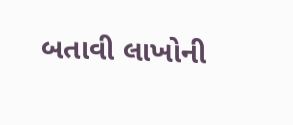બતાવી લાખોની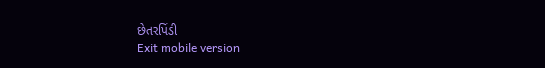છેતરપિંડી
Exit mobile version